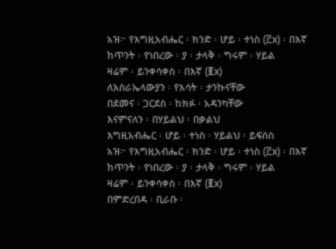አዝ፦ የእግዚአብሔር ፡ ክንድ ፡ ሆይ ፡ ተነስ (፫x) ፡ በእኛ
ከጥንት ፡ የነበረው ፡ ያ ፡ ታላቅ ፡ ግሩም ፡ ሃይል
ዛሬም ፡ ይንቀሳቀስ ፡ በእኛ (፪x)
ለእስራኤላውያን ፡ የእሳት ፡ ታንኩናቸው
በደመና ፡ ጋርደስ ፡ ከክፉ ፡ አዳንካቸው
እናምናለን ፡ በሃይልህ ፡ በቃልህ
እግዚአብሔር ፡ ሆይ ፡ ተነስ ፡ ሃይልህ ፡ ይፍሰስ
አዝ፦ የእግዚአብሔር ፡ ክንድ ፡ ሆይ ፡ ተነስ (፫x) ፡ በእኛ
ከጥንት ፡ የነበረው ፡ ያ ፡ ታላቅ ፡ ግሩም ፡ ሃይል
ዛሬም ፡ ይንቀሳቀስ ፡ በእኛ (፪x)
በምድረበዳ ፡ ቢራቡ ፡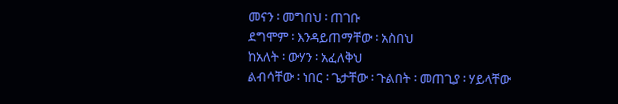መናን ፡ መግበህ ፡ ጠገቡ
ደግሞም ፡ እንዳይጠማቸው ፡ አስበህ
ከአለት ፡ ውሃን ፡ አፈለቅህ
ልብሳቸው ፡ ነበር ፡ ጌታቸው ፡ ጉልበት ፡ መጠጊያ ፡ ሃይላቸው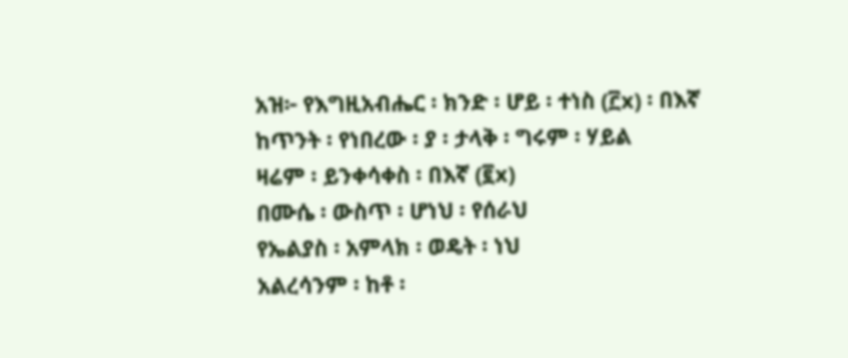አዝ፦ የእግዚአብሔር ፡ ክንድ ፡ ሆይ ፡ ተነስ (፫x) ፡ በእኛ
ከጥንት ፡ የነበረው ፡ ያ ፡ ታላቅ ፡ ግሩም ፡ ሃይል
ዛሬም ፡ ይንቀሳቀስ ፡ በእኛ (፪x)
በሙሴ ፡ ውስጥ ፡ ሆነህ ፡ የሰራህ
የኤልያስ ፡ አምላክ ፡ ወዴት ፡ ነህ
አልረሳንም ፡ ከቶ ፡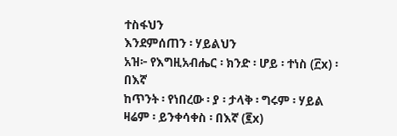ተስፋህን
እንደምሰጠን ፡ ሃይልህን
አዝ፦ የእግዚአብሔር ፡ ክንድ ፡ ሆይ ፡ ተነስ (፫x) ፡ በእኛ
ከጥንት ፡ የነበረው ፡ ያ ፡ ታላቅ ፡ ግሩም ፡ ሃይል
ዛሬም ፡ ይንቀሳቀስ ፡ በእኛ (፪x)